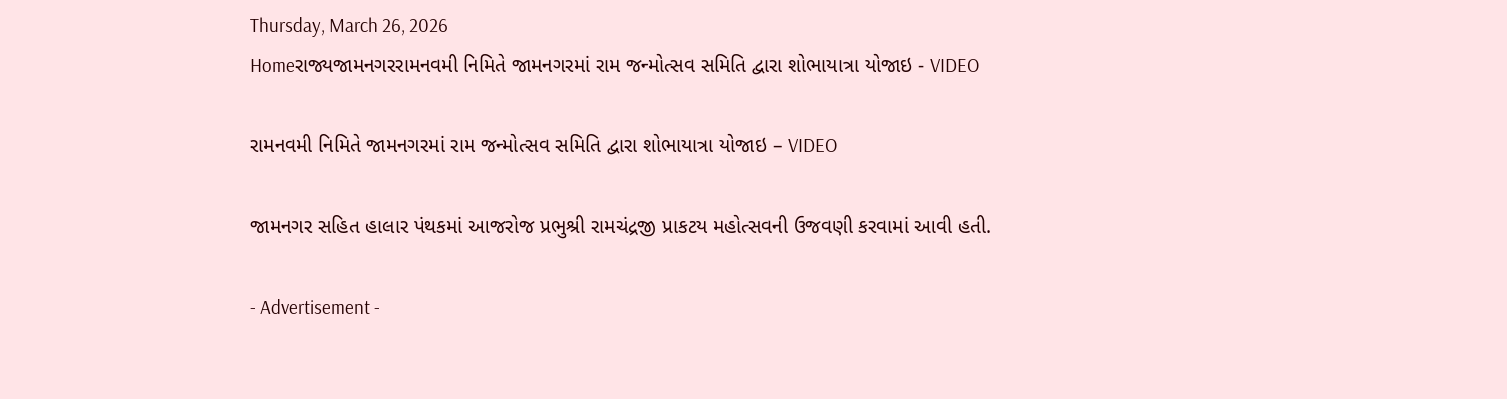Thursday, March 26, 2026
Homeરાજ્યજામનગરરામનવમી નિમિતે જામનગરમાં રામ જન્મોત્સવ સમિતિ દ્વારા શોભાયાત્રા યોજાઇ - VIDEO

રામનવમી નિમિતે જામનગરમાં રામ જન્મોત્સવ સમિતિ દ્વારા શોભાયાત્રા યોજાઇ – VIDEO

જામનગર સહિત હાલાર પંથકમાં આજરોજ પ્રભુશ્રી રામચંદ્રજી પ્રાકટય મહોત્સવની ઉજવણી કરવામાં આવી હતી.

- Advertisement -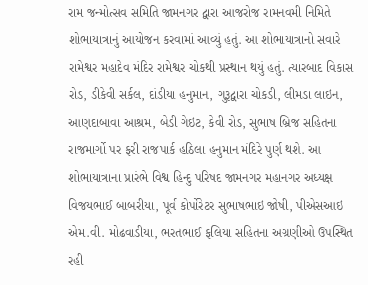રામ જન્મોત્સવ સમિતિ જામનગર દ્વારા આજરોજ રામનવમી નિમિતે શોભાયાત્રાનું આયોજન કરવામાં આવ્યું હતું. આ શોભાયાત્રાનો સવારે રામેશ્વર મહાદેવ મંદિર રામેશ્વર ચોકથી પ્રસ્થાન થયું હતું. ત્યારબાદ વિકાસ રોડ, ડીકેવી સર્કલ, દાંડીયા હનુમાન, ગુરૂદ્વારા ચોકડી, લીમડા લાઇન, આણદાબાવા આશ્રમ, બેડી ગેઇટ, કેવી રોડ, સુભાષ બ્રિજ સહિતના રાજમાર્ગો પર ફરી રાજપાર્ક હઠિલા હનુમાન મંદિરે પુર્ણ થશે. આ શોભાયાત્રાના પ્રારંભે વિશ્વ હિન્દુ પરિષદ જામનગર મહાનગર અધ્યક્ષ વિજયભાઈ બાબરીયા, પૂર્વ કોર્પોરેટર સુભાષભાઇ જોષી, પીએસઆઇ એમ.વી. મોઢવાડીયા, ભરતભાઈ ફલિયા સહિતના અગ્રણીઓ ઉપસ્થિત રહી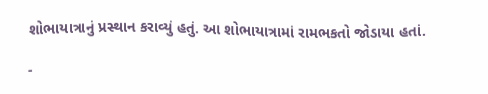શોભાયાત્રાનું પ્રસ્થાન કરાવ્યું હતું. આ શોભાયાત્રામાં રામભકતો જોડાયા હતાં.

-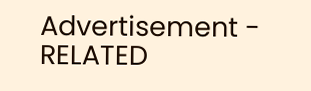Advertisement -
RELATED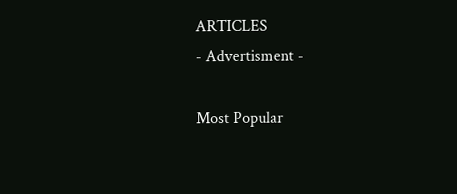ARTICLES
- Advertisment -

Most Popular